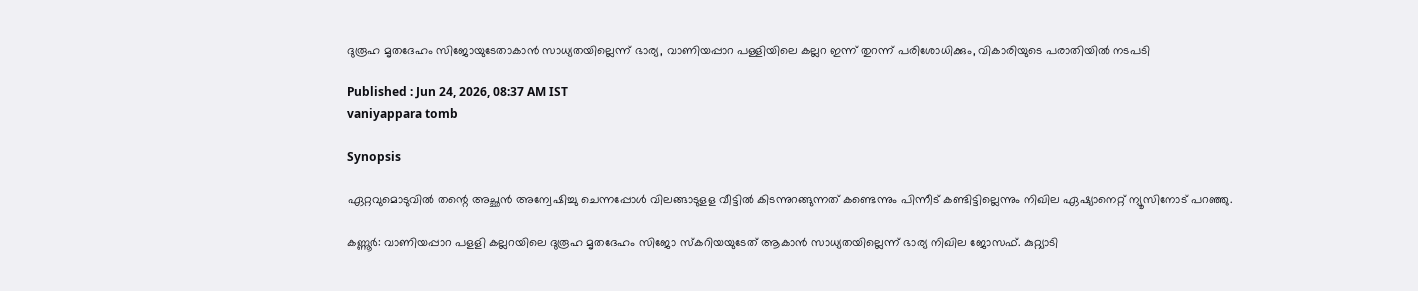ദുരൂഹ മൃതദേഹം സിജോയുടേതാകാൻ സാധ്യതയില്ലെന്ന് ഭാര്യ, വാണിയപ്പാറ പള്ളിയിലെ കല്ലറ ഇന്ന് തുറന്ന് പരിശോധിക്കും, വികാരിയുടെ പരാതിയിൽ നടപടി

Published : Jun 24, 2026, 08:37 AM IST
vaniyappara tomb

Synopsis

ഏറ്റവുമൊടുവിൽ തന്റെ അച്ഛൻ അന്വേഷിച്ചു ചെന്നപ്പോൾ വിലങ്ങാടുളള വീട്ടിൽ കിടന്നുറങ്ങുന്നത് കണ്ടെന്നും പിന്നീട് കണ്ടിട്ടില്ലെന്നും നിഖില ഏഷ്യാനെറ്റ് ന്യൂസിനോട് പറഞ്ഞു.

കണ്ണൂർ: വാണിയപ്പാറ പളളി കല്ലറയിലെ ദുരൂഹ മൃതദേഹം സിജോ സ്കറിയയുടേത് ആകാൻ സാധ്യതയില്ലെന്ന് ഭാര്യ നിഖില ജോസഫ്. കുറ്റ്യാടി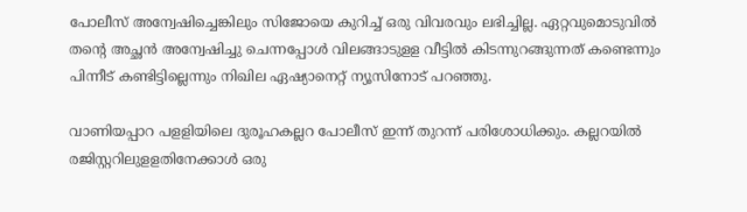പോലീസ് അന്വേഷിച്ചെങ്കിലും സിജോയെ കുറിച്ച് ഒരു വിവരവും ലഭിച്ചില്ല. ഏറ്റവുമൊടുവിൽ തന്റെ അച്ഛൻ അന്വേഷിച്ചു ചെന്നപ്പോൾ വിലങ്ങാടുളള വീട്ടിൽ കിടന്നുറങ്ങുന്നത് കണ്ടെന്നും പിന്നീട് കണ്ടിട്ടില്ലെന്നും നിഖില ഏഷ്യാനെറ്റ് ന്യൂസിനോട് പറഞ്ഞു.

വാണിയപ്പാറ പളളിയിലെ ദുരൂഹകല്ലറ പോലീസ് ഇന്ന് തുറന്ന് പരിശോധിക്കും. കല്ലറയിൽ രജിസ്റ്ററിലുളളതിനേക്കാൾ ഒരു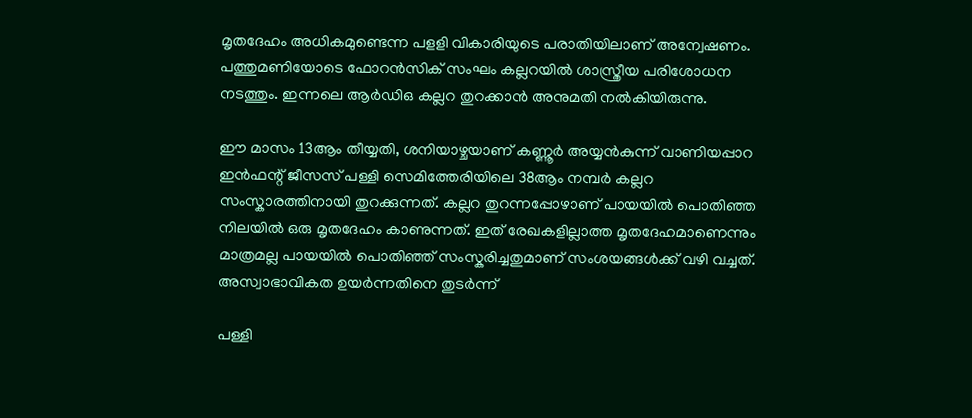മൃതദേഹം അധികമുണ്ടെന്ന പളളി വികാരിയുടെ പരാതിയിലാണ് അന്വേഷണം. പത്തുമണിയോടെ ഫോറൻസിക് സംഘം കല്ലറയിൽ ശാസ്ത്രീയ പരിശോധന നടത്തും. ഇന്നലെ ആർഡിഒ കല്ലറ തുറക്കാൻ അനുമതി നൽകിയിരുന്നു.

ഈ മാസം 13ആം തീയ്യതി, ശനിയാഴ്ചയാണ് കണ്ണൂർ അയ്യൻകുന്ന് വാണിയപ്പാറ ഇൻഫന്റ് ജീസസ് പള്ളി സെമിത്തേരിയിലെ 38ആം നമ്പർ കല്ലറ സംസ്കാരത്തിനായി തുറക്കുന്നത്. കല്ലറ തുറന്നപ്പോഴാണ് പായയിൽ പൊതിഞ്ഞ നിലയിൽ ഒരു മൃതദേഹം കാണുന്നത്. ഇത് രേഖകളില്ലാത്ത മൃതദേഹമാണെന്നും മാത്രമല്ല പായയിൽ പൊതിഞ്ഞ് സംസ്കരിച്ചതുമാണ് സംശയങ്ങൾക്ക് വഴി വച്ചത്. അസ്വാഭാവികത ഉയർന്നതിനെ തുടർന്ന്

പള്ളി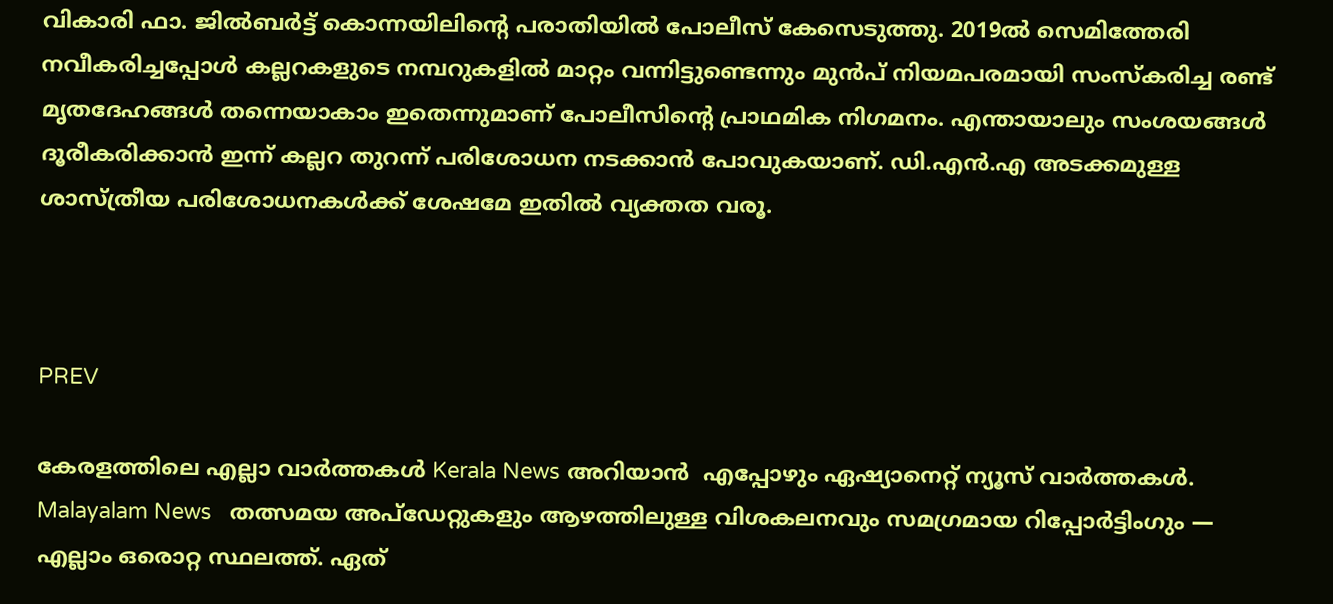വികാരി ഫാ. ജിൽബർട്ട് കൊന്നയിലിന്റെ പരാതിയിൽ പോലീസ് കേസെടുത്തു. 2019ൽ സെമിത്തേരി നവീകരിച്ചപ്പോൾ കല്ലറകളുടെ നമ്പറുകളിൽ മാറ്റം വന്നിട്ടുണ്ടെന്നും മുൻപ് നിയമപരമായി സംസ്കരിച്ച രണ്ട് മൃതദേഹങ്ങൾ തന്നെയാകാം ഇതെന്നുമാണ് പോലീസിന്റെ പ്രാഥമിക നിഗമനം. എന്തായാലും സംശയങ്ങൾ ദൂരീകരിക്കാൻ ഇന്ന് കല്ലറ തുറന്ന് പരിശോധന നടക്കാൻ പോവുകയാണ്. ഡി.എൻ.എ അടക്കമുള്ള ശാസ്ത്രീയ പരിശോധനകൾക്ക് ശേഷമേ ഇതിൽ വ്യക്തത വരൂ.



PREV

കേരളത്തിലെ എല്ലാ വാർത്തകൾ Kerala News അറിയാൻ  എപ്പോഴും ഏഷ്യാനെറ്റ് ന്യൂസ് വാർത്തകൾ.  Malayalam News   തത്സമയ അപ്‌ഡേറ്റുകളും ആഴത്തിലുള്ള വിശകലനവും സമഗ്രമായ റിപ്പോർട്ടിംഗും — എല്ലാം ഒരൊറ്റ സ്ഥലത്ത്. ഏത്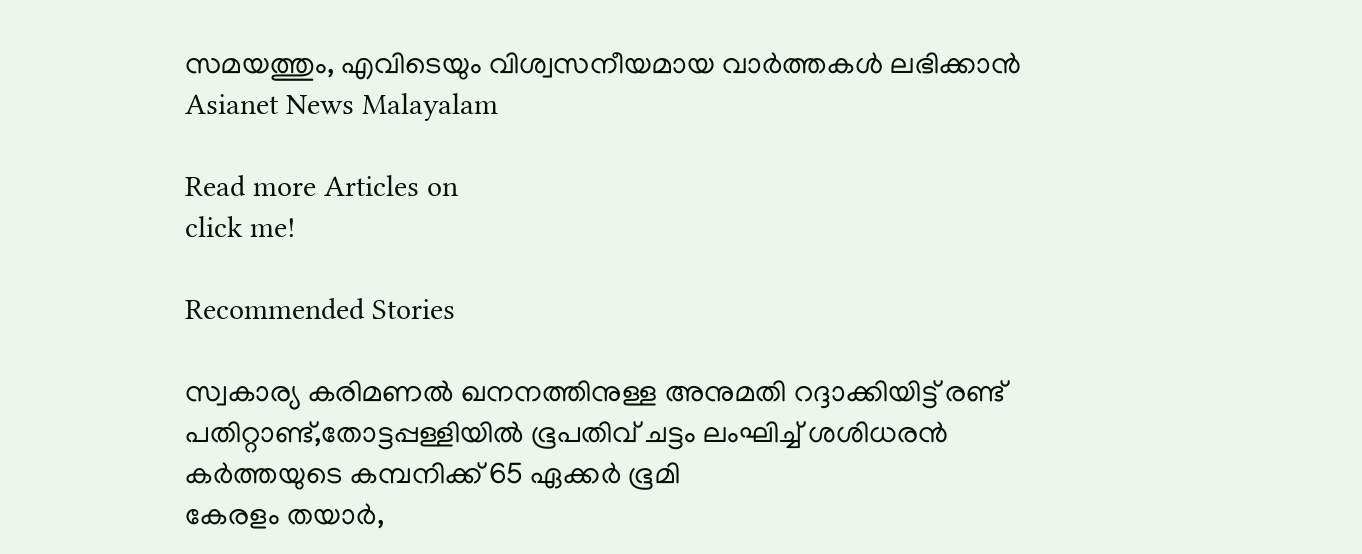സമയത്തും, എവിടെയും വിശ്വസനീയമായ വാർത്തകൾ ലഭിക്കാൻ Asianet News Malayalam

Read more Articles on
click me!

Recommended Stories

സ്വകാര്യ കരിമണൽ ഖനനത്തിനുള്ള അനുമതി റദ്ദാക്കിയിട്ട് രണ്ട് പതിറ്റാണ്ട്,തോട്ടപ്പള്ളിയിൽ ഭൂപതിവ് ചട്ടം ലംഘിച്ച് ശശിധരൻ കർത്തയുടെ കമ്പനിക്ക് 65 ഏക്കർ ഭൂമി
കേരളം തയാർ,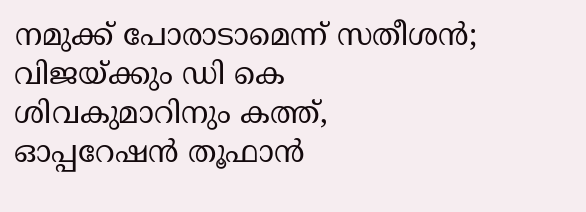നമുക്ക് പോരാടാമെന്ന് സതീശൻ; വിജയ്ക്കും ഡി കെ ശിവകുമാറിനും കത്ത്, ഓപ്പറേഷന്‍ തൂഫാന്‍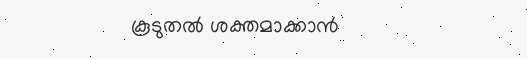കൂടുതല്‍ ശക്തമാക്കാൻ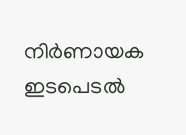നിർണായക ഇടപെടൽ